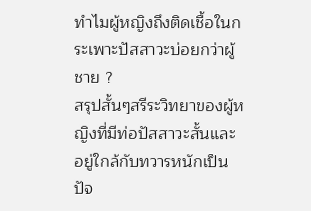ทำไมผู้หญิงถึงติดเชื้อในกระเพาะปัสสาวะบ่อยกว่าผู้ชาย ?
สรุปสั้นๆสรีระวิทยาของผู้หญิงที่มีท่อปัสสาวะสั้นและอยู่ใกล้กับทวารหนักเป็นปัจ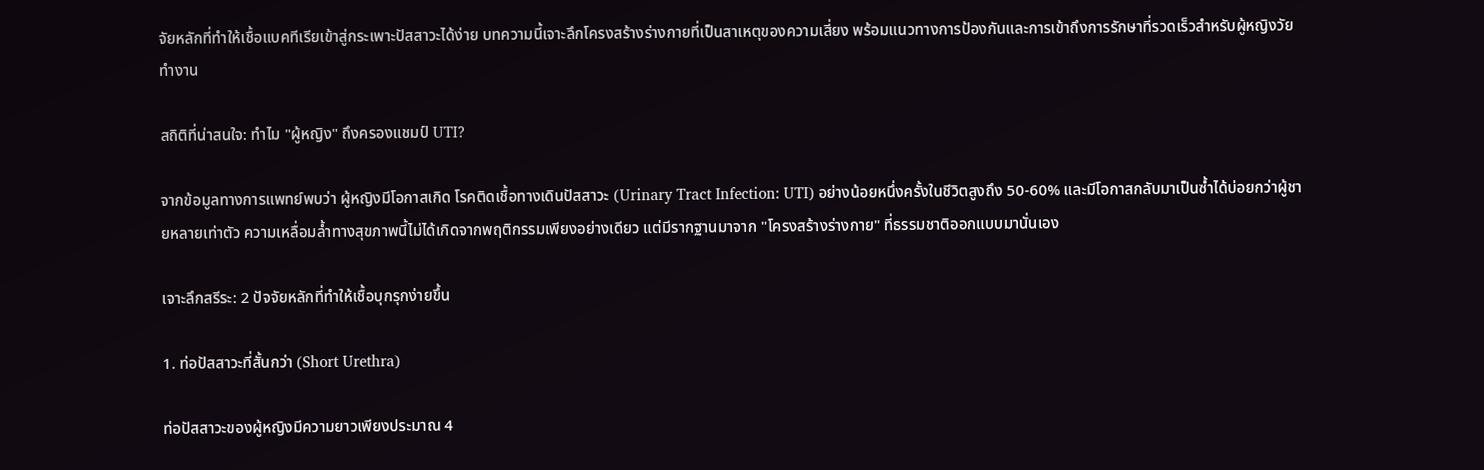จัยหลักที่ทำให้เชื้อแบคทีเรียเข้าสู่กระเพาะปัสสาวะได้ง่าย บทความนี้เจาะลึกโครงสร้างร่างกายที่เป็นสาเหตุของความเสี่ยง พร้อมแนวทางการป้องกันและการเข้าถึงการรักษาที่รวดเร็วสำหรับผู้หญิงวัยทำงาน

สถิติที่น่าสนใจ: ทำไม "ผู้หญิง" ถึงครองแชมป์ UTI?

จากข้อมูลทางการแพทย์พบว่า ผู้หญิงมีโอกาสเกิด โรคติดเชื้อทางเดินปัสสาวะ (Urinary Tract Infection: UTI) อย่างน้อยหนึ่งครั้งในชีวิตสูงถึง 50-60% และมีโอกาสกลับมาเป็นซ้ำได้บ่อยกว่าผู้ชายหลายเท่าตัว ความเหลื่อมล้ำทางสุขภาพนี้ไม่ได้เกิดจากพฤติกรรมเพียงอย่างเดียว แต่มีรากฐานมาจาก "โครงสร้างร่างกาย" ที่ธรรมชาติออกแบบมานั่นเอง

เจาะลึกสรีระ: 2 ปัจจัยหลักที่ทำให้เชื้อบุกรุกง่ายขึ้น

1. ท่อปัสสาวะที่สั้นกว่า (Short Urethra)

ท่อปัสสาวะของผู้หญิงมีความยาวเพียงประมาณ 4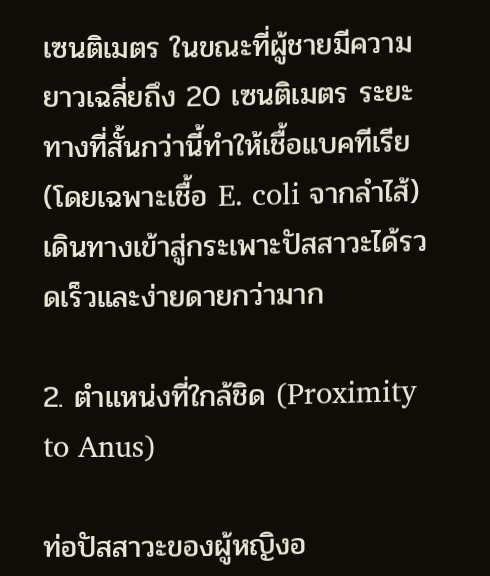เซนติเมตร ในขณะที่ผู้ชายมีความยาวเฉลี่ยถึง 20 เซนติเมตร ระยะทางที่สั้นกว่านี้ทำให้เชื้อแบคทีเรีย (โดยเฉพาะเชื้อ E. coli จากลำไส้) เดินทางเข้าสู่กระเพาะปัสสาวะได้รวดเร็วและง่ายดายกว่ามาก

2. ตำแหน่งที่ใกล้ชิด (Proximity to Anus)

ท่อปัสสาวะของผู้หญิงอ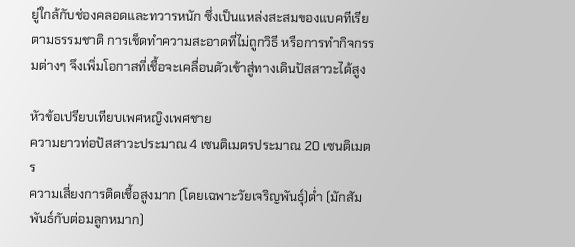ยู่ใกล้กับช่องคลอดและทวารหนัก ซึ่งเป็นแหล่งสะสมของแบคทีเรียตามธรรมชาติ การเช็ดทำความสะอาดที่ไม่ถูกวิธี หรือการทำกิจกรรมต่างๆ จึงเพิ่มโอกาสที่เชื้อจะเคลื่อนตัวเข้าสู่ทางเดินปัสสาวะได้สูง

หัวข้อเปรียบเทียบเพศหญิงเพศชาย
ความยาวท่อปัสสาวะประมาณ 4 เซนติเมตรประมาณ 20 เซนติเมตร
ความเสี่ยงการติดเชื้อสูงมาก (โดยเฉพาะวัยเจริญพันธุ์)ต่ำ (มักสัมพันธ์กับต่อมลูกหมาก)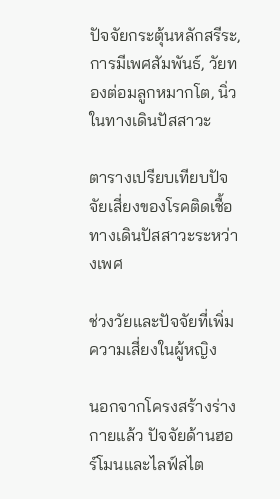ปัจจัยกระตุ้นหลักสรีระ, การมีเพศสัมพันธ์, วัยทองต่อมลูกหมากโต, นิ่วในทางเดินปัสสาวะ

ตารางเปรียบเทียบปัจจัยเสี่ยงของโรคติดเชื้อทางเดินปัสสาวะระหว่างเพศ

ช่วงวัยและปัจจัยที่เพิ่มความเสี่ยงในผู้หญิง

นอกจากโครงสร้างร่างกายแล้ว ปัจจัยด้านฮอร์โมนและไลฟ์สไต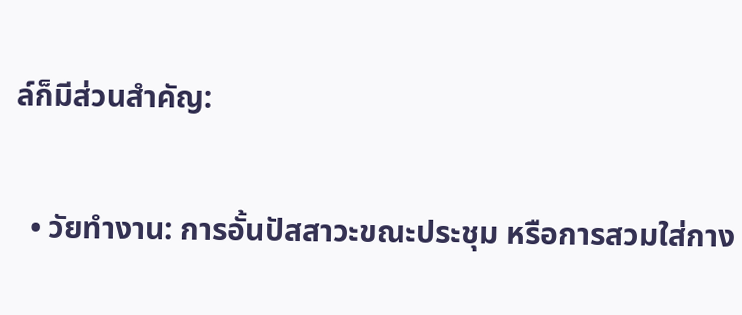ล์ก็มีส่วนสำคัญ:

  • วัยทำงาน: การอั้นปัสสาวะขณะประชุม หรือการสวมใส่กาง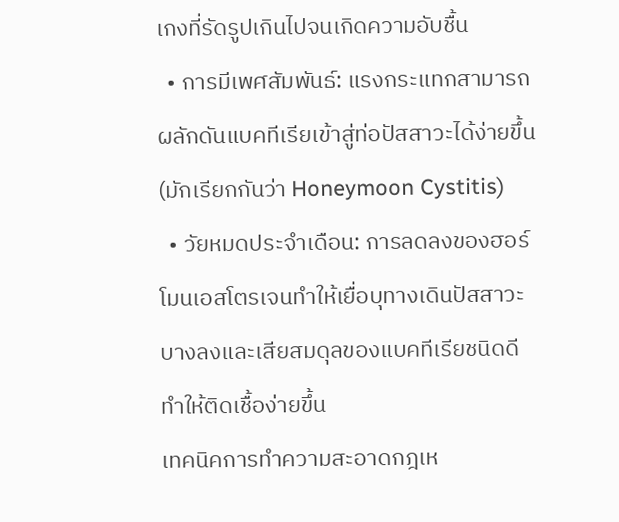เกงที่รัดรูปเกินไปจนเกิดความอับชื้น
  • การมีเพศสัมพันธ์: แรงกระแทกสามารถผลักดันแบคทีเรียเข้าสู่ท่อปัสสาวะได้ง่ายขึ้น (มักเรียกกันว่า Honeymoon Cystitis)
  • วัยหมดประจำเดือน: การลดลงของฮอร์โมนเอสโตรเจนทำให้เยื่อบุทางเดินปัสสาวะบางลงและเสียสมดุลของแบคทีเรียชนิดดี ทำให้ติดเชื้อง่ายขึ้น
เทคนิคการทำความสะอาดกฎเห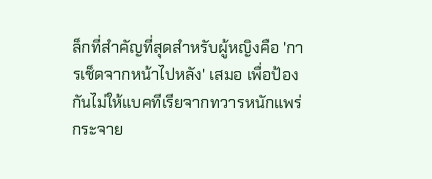ล็กที่สำคัญที่สุดสำหรับผู้หญิงคือ 'การเช็ดจากหน้าไปหลัง' เสมอ เพื่อป้องกันไม่ให้แบคทีเรียจากทวารหนักแพร่กระจาย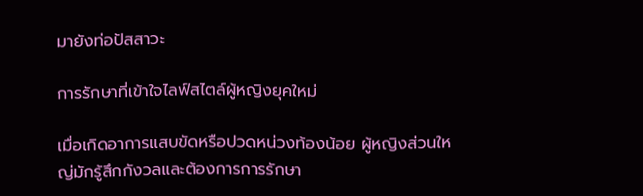มายังท่อปัสสาวะ

การรักษาที่เข้าใจไลฟ์สไตล์ผู้หญิงยุคใหม่

เมื่อเกิดอาการแสบขัดหรือปวดหน่วงท้องน้อย ผู้หญิงส่วนใหญ่มักรู้สึกกังวลและต้องการการรักษา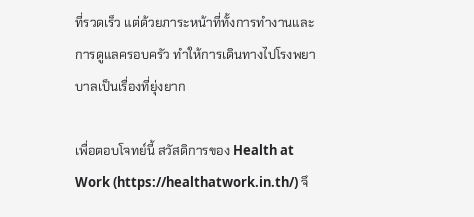ที่รวดเร็ว แต่ด้วยภาระหน้าที่ทั้งการทำงานและการดูแลครอบครัว ทำให้การเดินทางไปโรงพยาบาลเป็นเรื่องที่ยุ่งยาก

เพื่อตอบโจทย์นี้ สวัสดิการของ Health at Work (https://healthatwork.in.th/) จึ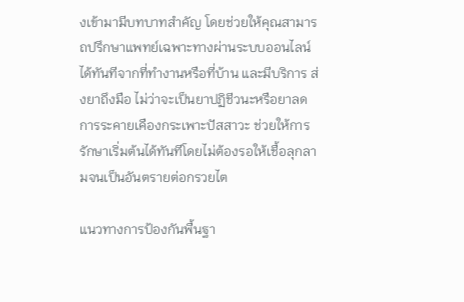งเข้ามามีบทบาทสำคัญ โดยช่วยให้คุณสามารถปรึกษาแพทย์เฉพาะทางผ่านระบบออนไลน์ได้ทันทีจากที่ทำงานหรือที่บ้าน และมีบริการ ส่งยาถึงมือ ไม่ว่าจะเป็นยาปฏิชีวนะหรือยาลดการระคายเคืองกระเพาะปัสสาวะ ช่วยให้การรักษาเริ่มต้นได้ทันทีโดยไม่ต้องรอให้เชื้อลุกลามจนเป็นอันตรายต่อกรวยไต

แนวทางการป้องกันพื้นฐา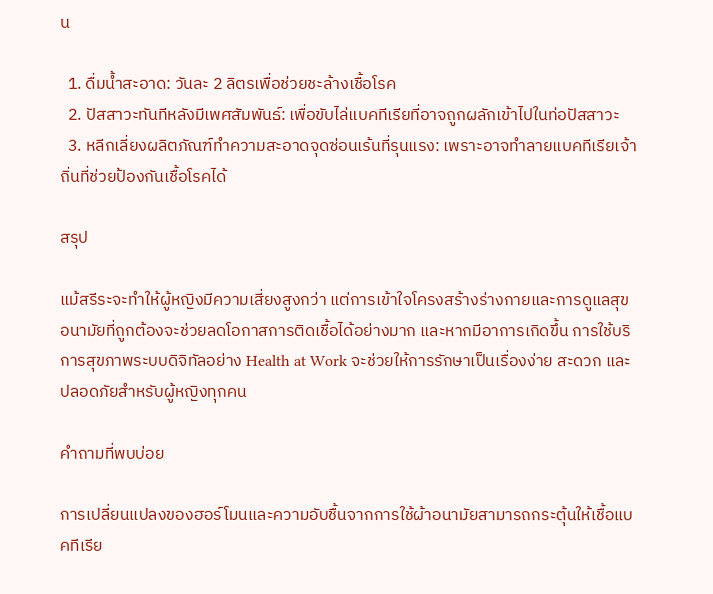น

  1. ดื่มน้ำสะอาด: วันละ 2 ลิตรเพื่อช่วยชะล้างเชื้อโรค
  2. ปัสสาวะทันทีหลังมีเพศสัมพันธ์: เพื่อขับไล่แบคทีเรียที่อาจถูกผลักเข้าไปในท่อปัสสาวะ
  3. หลีกเลี่ยงผลิตภัณฑ์ทำความสะอาดจุดซ่อนเร้นที่รุนแรง: เพราะอาจทำลายแบคทีเรียเจ้าถิ่นที่ช่วยป้องกันเชื้อโรคได้

สรุป

แม้สรีระจะทำให้ผู้หญิงมีความเสี่ยงสูงกว่า แต่การเข้าใจโครงสร้างร่างกายและการดูแลสุขอนามัยที่ถูกต้องจะช่วยลดโอกาสการติดเชื้อได้อย่างมาก และหากมีอาการเกิดขึ้น การใช้บริการสุขภาพระบบดิจิทัลอย่าง Health at Work จะช่วยให้การรักษาเป็นเรื่องง่าย สะดวก และปลอดภัยสำหรับผู้หญิงทุกคน

คำถามที่พบบ่อย

การเปลี่ยนแปลงของฮอร์โมนและความอับชื้นจากการใช้ผ้าอนามัยสามารถกระตุ้นให้เชื้อแบคทีเรีย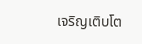เจริญเติบโต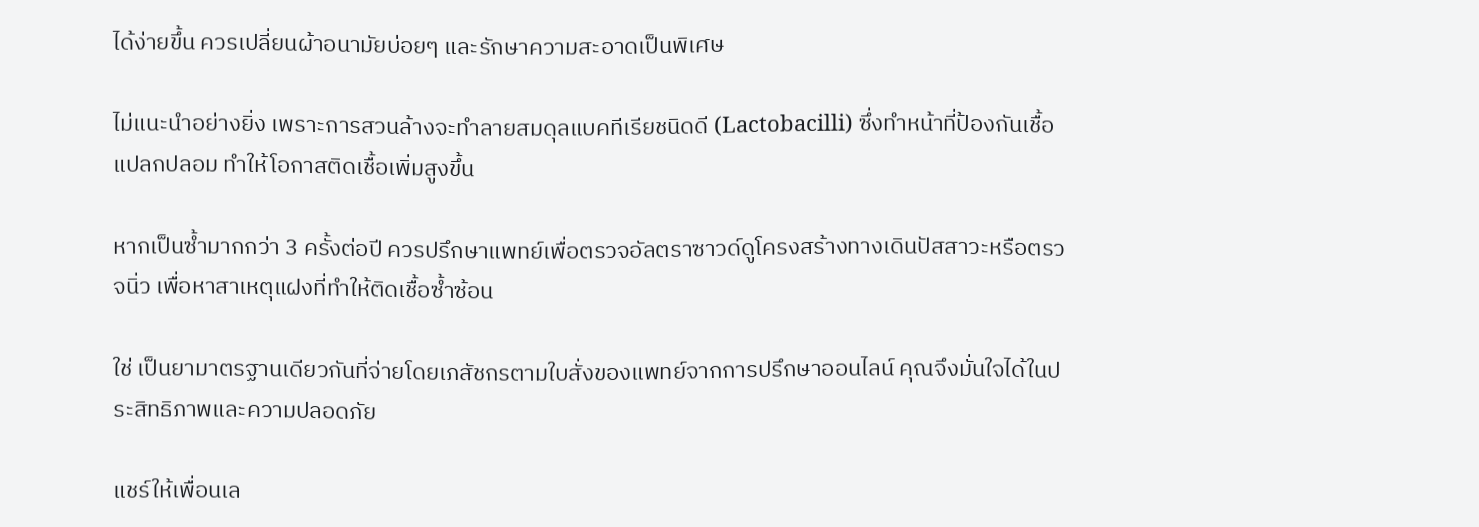ได้ง่ายขึ้น ควรเปลี่ยนผ้าอนามัยบ่อยๆ และรักษาความสะอาดเป็นพิเศษ

ไม่แนะนำอย่างยิ่ง เพราะการสวนล้างจะทำลายสมดุลแบคทีเรียชนิดดี (Lactobacilli) ซึ่งทำหน้าที่ป้องกันเชื้อแปลกปลอม ทำให้โอกาสติดเชื้อเพิ่มสูงขึ้น

หากเป็นซ้ำมากกว่า 3 ครั้งต่อปี ควรปรึกษาแพทย์เพื่อตรวจอัลตราซาวด์ดูโครงสร้างทางเดินปัสสาวะหรือตรวจนิ่ว เพื่อหาสาเหตุแฝงที่ทำให้ติดเชื้อซ้ำซ้อน

ใช่ เป็นยามาตรฐานเดียวกันที่จ่ายโดยเภสัชกรตามใบสั่งของแพทย์จากการปรึกษาออนไลน์ คุณจึงมั่นใจได้ในประสิทธิภาพและความปลอดภัย

แชร์ให้เพื่อนเล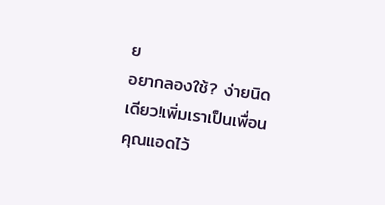ย
อยากลองใช้? ง่ายนิดเดียว!เพิ่มเราเป็นเพื่อนคุณแอดไว้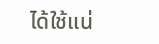ได้ใช้แน่